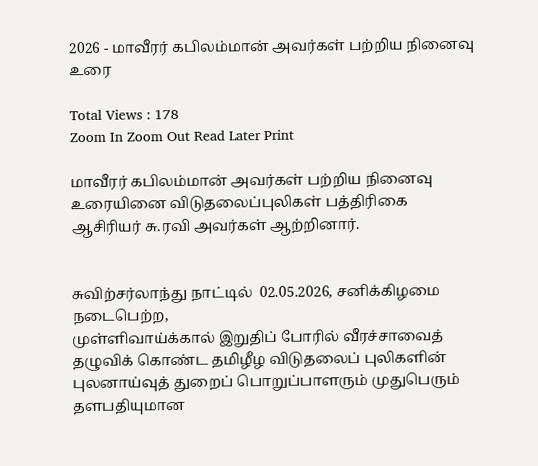2026 - மாவீரர் கபிலம்மான் அவர்கள் பற்றிய நினைவு உரை

Total Views : 178
Zoom In Zoom Out Read Later Print

மாவீரர் கபிலம்மான் அவர்கள் பற்றிய நினைவு உரையினை விடுதலைப்புலிகள் பத்திரிகை ஆசிரியர் சு.ரவி அவர்கள் ஆற்றினார்.


சுவிற்சர்லாந்து நாட்டில்  02.05.2026, சனிக்கிழமை நடைபெற்ற,
முள்ளிவாய்க்கால் இறுதிப் போரில் வீரச்சாவைத் தழுவிக் கொண்ட தமிழீழ விடுதலைப் புலிகளின் புலனாய்வுத் துறைப் பொறுப்பாளரும் முதுபெரும் தளபதியுமான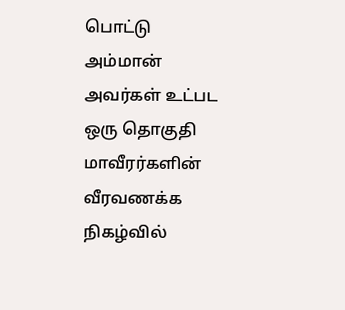பொட்டு அம்மான் அவர்கள் உட்பட ஒரு தொகுதி மாவீரர்களின் வீரவணக்க நிகழ்வில்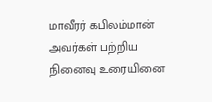மாவீரர் கபிலம்மான் அவர்கள் பற்றிய நினைவு உரையினை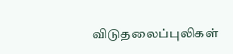விடுதலைப்புலிகள்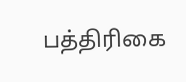பத்திரிகை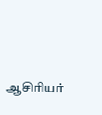ஆசிரியர்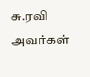சு.ரவி  அவர்கள்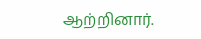ஆற்றினார்.